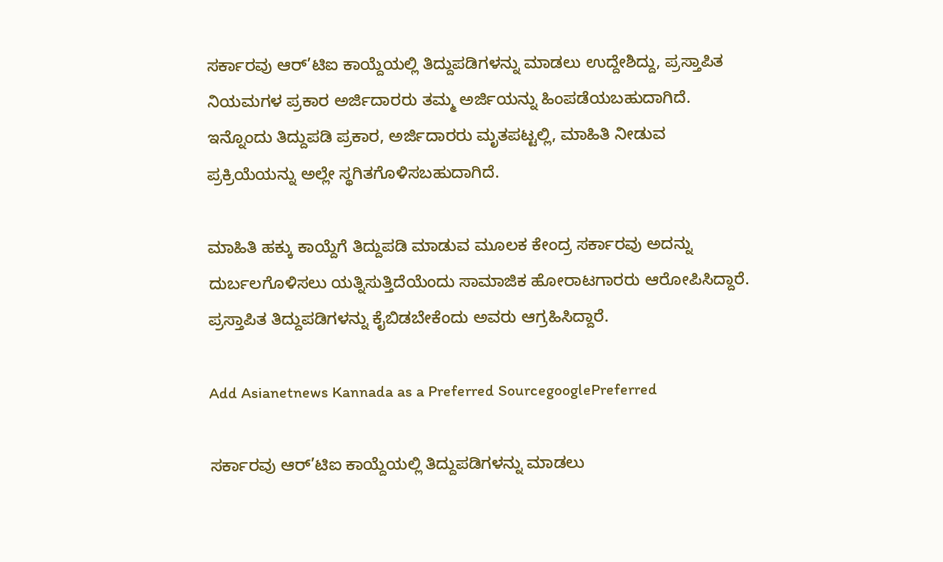ಸರ್ಕಾರವು ಆರ್’ಟಿಐ ಕಾಯ್ದೆಯಲ್ಲಿ ತಿದ್ದುಪಡಿಗಳನ್ನು ಮಾಡಲು ಉದ್ದೇಶಿದ್ದು, ಪ್ರಸ್ತಾಪಿತ ನಿಯಮಗಳ ಪ್ರಕಾರ ಅರ್ಜಿದಾರರು ತಮ್ಮ ಅರ್ಜಿಯನ್ನು ಹಿಂಪಡೆಯಬಹುದಾಗಿದೆ.  ಇನ್ನೊಂದು ತಿದ್ದುಪಡಿ ಪ್ರಕಾರ, ಅರ್ಜಿದಾರರು ಮೃತಪಟ್ಟಲ್ಲಿ, ಮಾಹಿತಿ ನೀಡುವ ಪ್ರಕ್ರಿಯೆಯನ್ನು ಅಲ್ಲೇ ಸ್ಥಗಿತಗೊಳಿಸಬಹುದಾಗಿದೆ.

ಮಾಹಿತಿ ಹಕ್ಕು ಕಾಯ್ದೆಗೆ ತಿದ್ದುಪಡಿ ಮಾಡುವ ಮೂಲಕ ಕೇಂದ್ರ ಸರ್ಕಾರವು ಅದನ್ನು ದುರ್ಬಲಗೊಳಿಸಲು ಯತ್ನಿಸುತ್ತಿದೆಯೆಂದು ಸಾಮಾಜಿಕ ಹೋರಾಟಗಾರರು ಆರೋಪಿಸಿದ್ದಾರೆ. ಪ್ರಸ್ತಾಪಿತ ತಿದ್ದುಪಡಿಗಳನ್ನು ಕೈಬಿಡಬೇಕೆಂದು ಅವರು ಆಗ್ರಹಿಸಿದ್ದಾರೆ.

Add Asianetnews Kannada as a Preferred SourcegooglePreferred

ಸರ್ಕಾರವು ಆರ್’ಟಿಐ ಕಾಯ್ದೆಯಲ್ಲಿ ತಿದ್ದುಪಡಿಗಳನ್ನು ಮಾಡಲು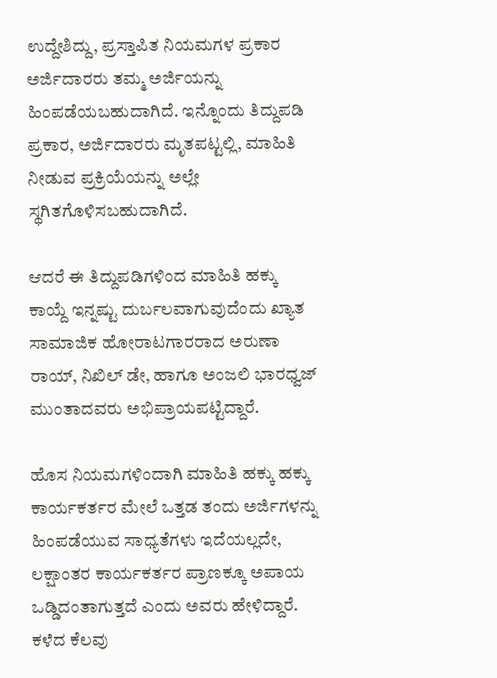ಉದ್ದೇಶಿದ್ದು, ಪ್ರಸ್ತಾಪಿತ ನಿಯಮಗಳ ಪ್ರಕಾರ ಅರ್ಜಿದಾರರು ತಮ್ಮ ಅರ್ಜಿಯನ್ನು ಹಿಂಪಡೆಯಬಹುದಾಗಿದೆ. ಇನ್ನೊಂದು ತಿದ್ದುಪಡಿ ಪ್ರಕಾರ, ಅರ್ಜಿದಾರರು ಮೃತಪಟ್ಟಲ್ಲಿ, ಮಾಹಿತಿ ನೀಡುವ ಪ್ರಕ್ರಿಯೆಯನ್ನು ಅಲ್ಲೇ ಸ್ಥಗಿತಗೊಳಿಸಬಹುದಾಗಿದೆ.

ಆದರೆ ಈ ತಿದ್ದುಪಡಿಗಳಿಂದ ಮಾಹಿತಿ ಹಕ್ಕು ಕಾಯ್ದೆ ಇನ್ನಷ್ಟು ದುರ್ಬಲವಾಗುವುದೆಂದು ಖ್ಯಾತ ಸಾಮಾಜಿಕ ಹೋರಾಟಗಾರರಾದ ಅರುಣಾ ರಾಯ್, ನಿಖಿಲ್ ಡೇ, ಹಾಗೂ ಅಂಜಲಿ ಭಾರಧ್ವಜ್ ಮುಂತಾದವರು ಅಭಿಪ್ರಾಯಪಟ್ಟಿದ್ದಾರೆ.

ಹೊಸ ನಿಯಮಗಳಿಂದಾಗಿ ಮಾಹಿತಿ ಹಕ್ಕು ಹಕ್ಕು ಕಾರ್ಯಕರ್ತರ ಮೇಲೆ ಒತ್ತಡ ತಂದು ಅರ್ಜಿಗಳನ್ನು ಹಿಂಪಡೆಯುವ ಸಾಧ್ಯತೆಗಳು ಇದೆಯಲ್ಲದೇ, ಲಕ್ಷಾಂತರ ಕಾರ್ಯಕರ್ತರ ಪ್ರಾಣಕ್ಕೂ ಅಪಾಯ ಒಡ್ಡಿದಂತಾಗುತ್ತದೆ ಎಂದು ಅವರು ಹೇಳಿದ್ದಾರೆ. ಕಳೆದ ಕೆಲವು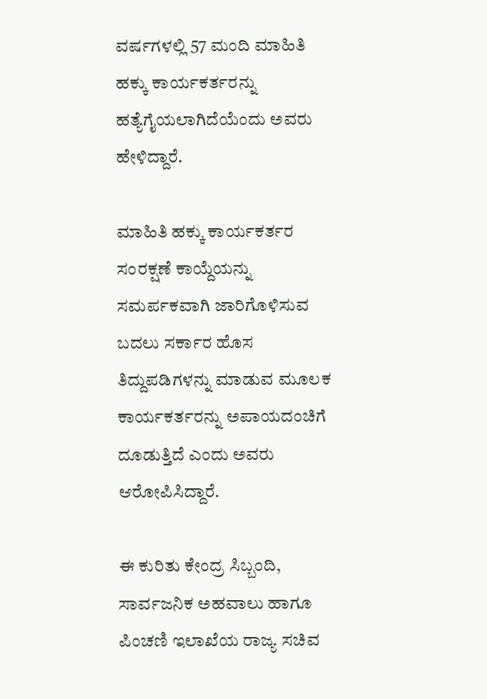ವರ್ಷಗಳಲ್ಲಿ 57 ಮಂದಿ ಮಾಹಿತಿ ಹಕ್ಕು ಕಾರ್ಯಕರ್ತರನ್ನು ಹತ್ಯೆಗೈಯಲಾಗಿದೆಯೆಂದು ಅವರು ಹೇಳಿದ್ದಾರೆ.

ಮಾಹಿತಿ ಹಕ್ಕು ಕಾರ್ಯಕರ್ತರ ಸಂರಕ್ಷಣೆ ಕಾಯ್ದೆಯನ್ನು ಸಮರ್ಪಕವಾಗಿ ಜಾರಿಗೊಳಿಸುವ ಬದಲು ಸರ್ಕಾರ ಹೊಸ ತಿದ್ದುಪಡಿಗಳನ್ನು ಮಾಡುವ ಮೂಲಕ ಕಾರ್ಯಕರ್ತರನ್ನು ಅಪಾಯದಂಚಿಗೆ ದೂಡುತ್ತಿದೆ ಎಂದು ಅವರು ಆರೋಪಿಸಿದ್ದಾರೆ.

ಈ ಕುರಿತು ಕೇಂದ್ರ ಸಿಬ್ಬಂದಿ, ಸಾರ್ವಜನಿಕ ಅಹವಾಲು ಹಾಗೂ ಪಿಂಚಣಿ ಇಲಾಖೆಯ ರಾಜ್ಯ ಸಚಿವ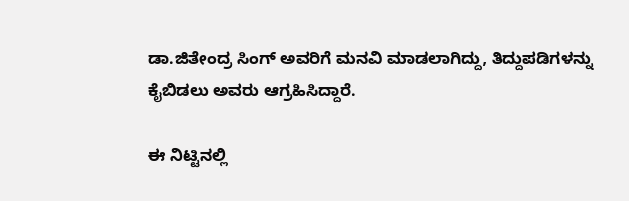ಡಾ.ಜಿತೇಂದ್ರ ಸಿಂಗ್ ಅವರಿಗೆ ಮನವಿ ಮಾಡಲಾಗಿದ್ದು, ತಿದ್ದುಪಡಿಗಳನ್ನು ಕೈಬಿಡಲು ಅವರು ಆಗ್ರಹಿಸಿದ್ದಾರೆ.

ಈ ನಿಟ್ಟಿನಲ್ಲಿ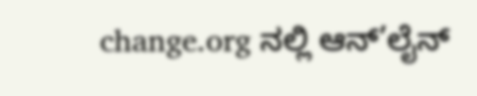change.org ನಲ್ಲಿ ಆನ್’ಲೈನ್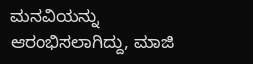ಮನವಿಯನ್ನು ಆರಂಭಿಸಲಾಗಿದ್ದು, ಮಾಜಿ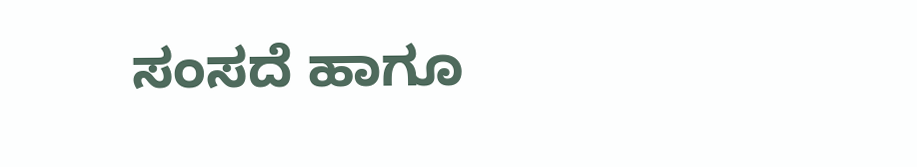ಸಂಸದೆ ಹಾಗೂ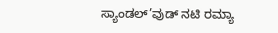ಸ್ಯಾಂಡಲ್’ವುಡ್ ನಟಿ ರಮ್ಯಾ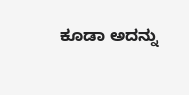ಕೂಡಾ ಅದನ್ನು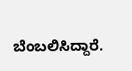ಬೆಂಬಲಿಸಿದ್ದಾರೆ.